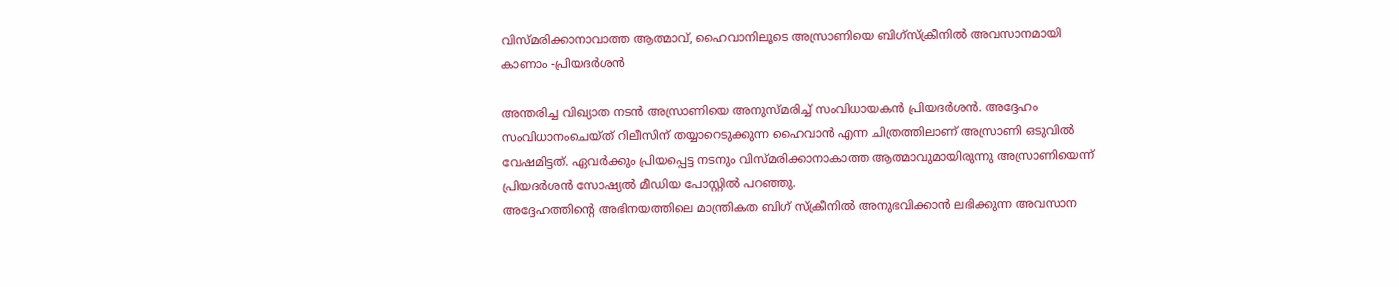വിസ്മരിക്കാനാവാത്ത ആത്മാവ്, ഹൈവാനിലൂടെ അസ്രാണിയെ ബിഗ്സ്ക്രീനിൽ അവസാനമായി കാണാം -പ്രിയദർശൻ

അന്തരിച്ച വിഖ്യാത നടൻ അസ്രാണിയെ അനുസ്മരിച്ച് സംവിധായകൻ പ്രിയദർശൻ. അദ്ദേഹം സംവിധാനംചെയ്ത് റിലീസിന് തയ്യാറെടുക്കുന്ന ഹൈവാൻ എന്ന ചിത്രത്തിലാണ് അസ്രാണി ഒടുവിൽ വേഷമിട്ടത്. ഏവർക്കും പ്രിയപ്പെട്ട നടനും വിസ്മരിക്കാനാകാത്ത ആത്മാവുമായിരുന്നു അസ്രാണിയെന്ന് പ്രിയദർശൻ സോഷ്യൽ മീഡിയ പോസ്റ്റിൽ പറഞ്ഞു.
അദ്ദേഹത്തിന്റെ അഭിനയത്തിലെ മാന്ത്രികത ബിഗ് സ്ക്രീനിൽ അനുഭവിക്കാൻ ലഭിക്കുന്ന അവസാന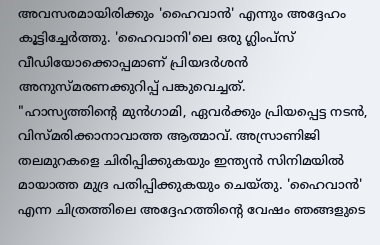അവസരമായിരിക്കും 'ഹൈവാൻ' എന്നും അദ്ദേഹം കൂട്ടിച്ചേർത്തു. 'ഹൈവാനി'ലെ ഒരു ഗ്ലിംപ്സ് വീഡിയോക്കൊപ്പമാണ് പ്രിയദർശൻ അനുസ്മരണക്കുറിപ്പ് പങ്കുവെച്ചത്.
"ഹാസ്യത്തിന്റെ മുൻഗാമി, ഏവർക്കും പ്രിയപ്പെട്ട നടൻ, വിസ്മരിക്കാനാവാത്ത ആത്മാവ്. അസ്രാണിജി തലമുറകളെ ചിരിപ്പിക്കുകയും ഇന്ത്യൻ സിനിമയിൽ മായാത്ത മുദ്ര പതിപ്പിക്കുകയും ചെയ്തു. 'ഹൈവാൻ' എന്ന ചിത്രത്തിലെ അദ്ദേഹത്തിന്റെ വേഷം ഞങ്ങളുടെ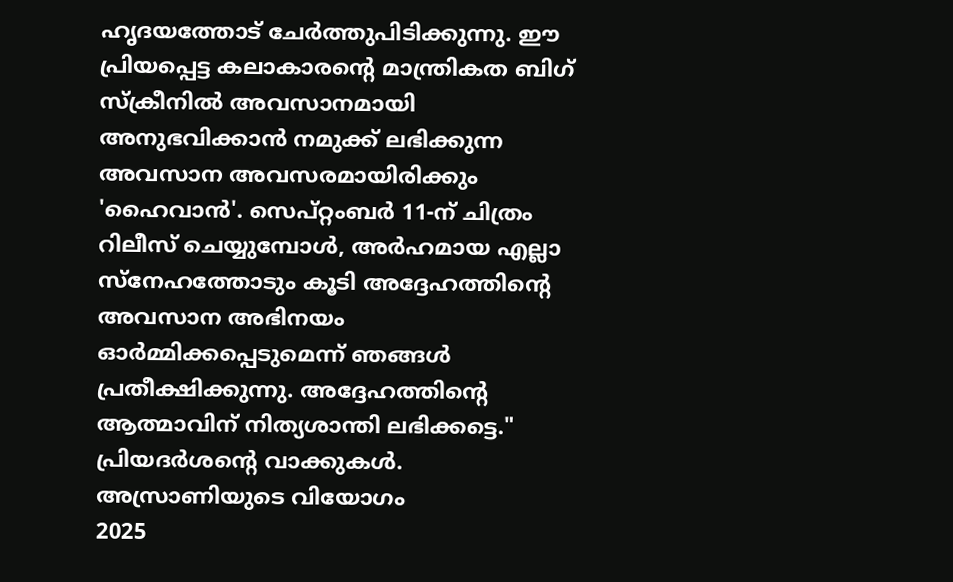ഹൃദയത്തോട് ചേർത്തുപിടിക്കുന്നു. ഈ പ്രിയപ്പെട്ട കലാകാരന്റെ മാന്ത്രികത ബിഗ് സ്ക്രീനിൽ അവസാനമായി അനുഭവിക്കാൻ നമുക്ക് ലഭിക്കുന്ന അവസാന അവസരമായിരിക്കും 'ഹൈവാൻ'. സെപ്റ്റംബർ 11-ന് ചിത്രം റിലീസ് ചെയ്യുമ്പോൾ, അർഹമായ എല്ലാ സ്നേഹത്തോടും കൂടി അദ്ദേഹത്തിന്റെ അവസാന അഭിനയം ഓർമ്മിക്കപ്പെടുമെന്ന് ഞങ്ങൾ പ്രതീക്ഷിക്കുന്നു. അദ്ദേഹത്തിന്റെ ആത്മാവിന് നിത്യശാന്തി ലഭിക്കട്ടെ." പ്രിയദർശന്റെ വാക്കുകൾ.
അസ്രാണിയുടെ വിയോഗം
2025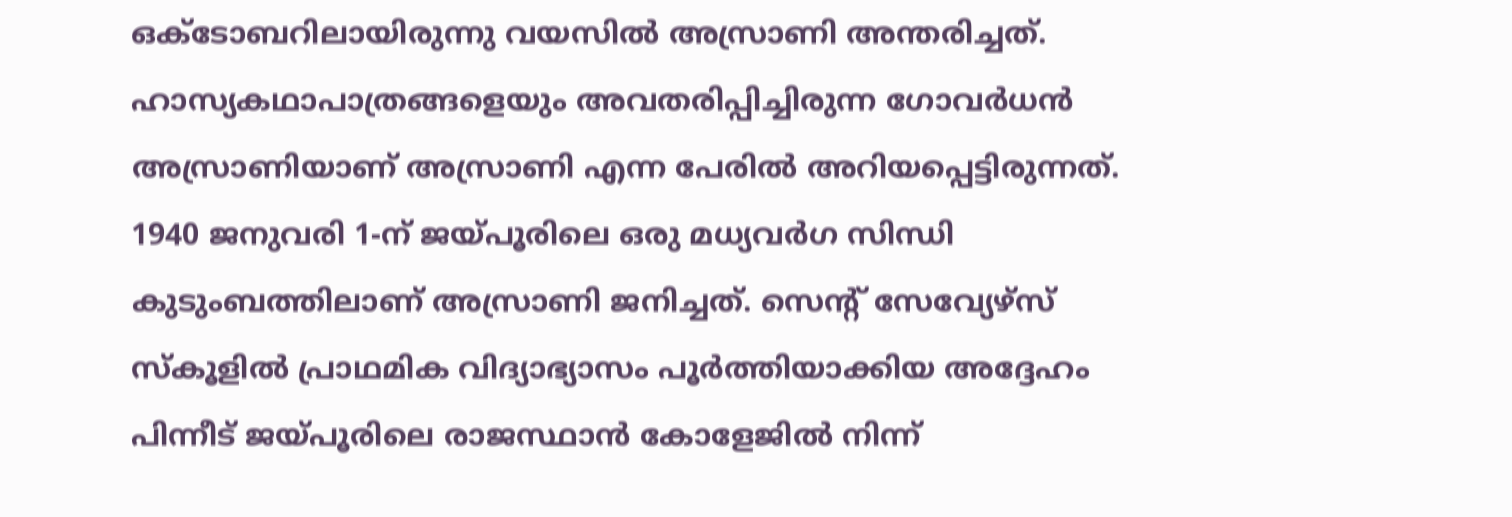ഒക്ടോബറിലായിരുന്നു വയസിൽ അസ്രാണി അന്തരിച്ചത്. ഹാസ്യകഥാപാത്രങ്ങളെയും അവതരിപ്പിച്ചിരുന്ന ഗോവർധൻ അസ്രാണിയാണ് അസ്രാണി എന്ന പേരിൽ അറിയപ്പെട്ടിരുന്നത്.
1940 ജനുവരി 1-ന് ജയ്പൂരിലെ ഒരു മധ്യവർഗ സിന്ധി കുടുംബത്തിലാണ് അസ്രാണി ജനിച്ചത്. സെന്റ് സേവ്യേഴ്സ് സ്കൂളിൽ പ്രാഥമിക വിദ്യാഭ്യാസം പൂർത്തിയാക്കിയ അദ്ദേഹം പിന്നീട് ജയ്പൂരിലെ രാജസ്ഥാൻ കോളേജിൽ നിന്ന്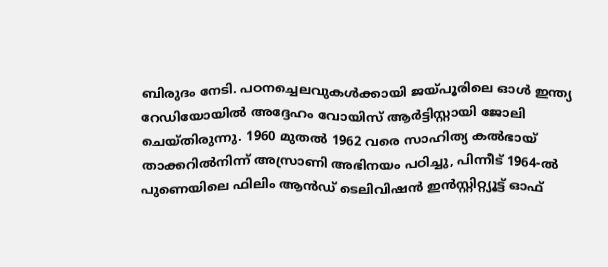ബിരുദം നേടി. പഠനച്ചെലവുകൾക്കായി ജയ്പൂരിലെ ഓൾ ഇന്ത്യ റേഡിയോയിൽ അദ്ദേഹം വോയിസ് ആർട്ടിസ്റ്റായി ജോലി ചെയ്തിരുന്നു. 1960 മുതൽ 1962 വരെ സാഹിത്യ കൽഭായ് താക്കറിൽനിന്ന് അസ്രാണി അഭിനയം പഠിച്ചു, പിന്നീട് 1964-ൽ പുണെയിലെ ഫിലിം ആൻഡ് ടെലിവിഷൻ ഇൻസ്റ്റിറ്റ്യൂട്ട് ഓഫ്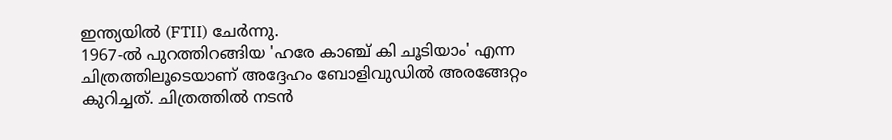ഇന്ത്യയിൽ (FTII) ചേർന്നു.
1967-ൽ പുറത്തിറങ്ങിയ 'ഹരേ കാഞ്ച് കി ചൂടിയാം' എന്ന ചിത്രത്തിലൂടെയാണ് അദ്ദേഹം ബോളിവുഡിൽ അരങ്ങേറ്റം കുറിച്ചത്. ചിത്രത്തിൽ നടൻ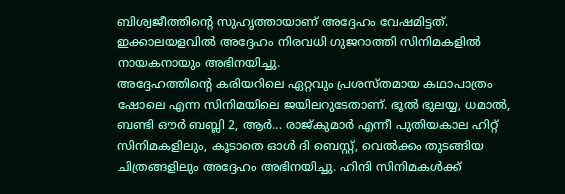ബിശ്വജീത്തിന്റെ സുഹൃത്തായാണ് അദ്ദേഹം വേഷമിട്ടത്. ഇക്കാലയളവിൽ അദ്ദേഹം നിരവധി ഗുജറാത്തി സിനിമകളിൽ നായകനായും അഭിനയിച്ചു.
അദ്ദേഹത്തിന്റെ കരിയറിലെ ഏറ്റവും പ്രശസ്തമായ കഥാപാത്രം ഷോലെ എന്ന സിനിമയിലെ ജയിലറുടേതാണ്. ഭൂൽ ഭുലയ്യ, ധമാൽ, ബണ്ടി ഔർ ബബ്ലി 2, ആർ... രാജ്കുമാർ എന്നീ പുതിയകാല ഹിറ്റ് സിനിമകളിലും, കൂടാതെ ഓൾ ദി ബെസ്റ്റ്, വെൽക്കം തുടങ്ങിയ ചിത്രങ്ങളിലും അദ്ദേഹം അഭിനയിച്ചു. ഹിന്ദി സിനിമകൾക്ക്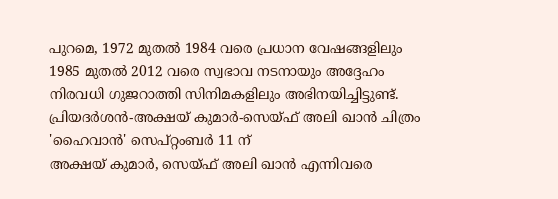പുറമെ, 1972 മുതൽ 1984 വരെ പ്രധാന വേഷങ്ങളിലും 1985 മുതൽ 2012 വരെ സ്വഭാവ നടനായും അദ്ദേഹം നിരവധി ഗുജറാത്തി സിനിമകളിലും അഭിനയിച്ചിട്ടുണ്ട്.
പ്രിയദർശൻ-അക്ഷയ് കുമാർ-സെയ്ഫ് അലി ഖാൻ ചിത്രം 'ഹൈവാൻ' സെപ്റ്റംബർ 11 ന്
അക്ഷയ് കുമാർ, സെയ്ഫ് അലി ഖാൻ എന്നിവരെ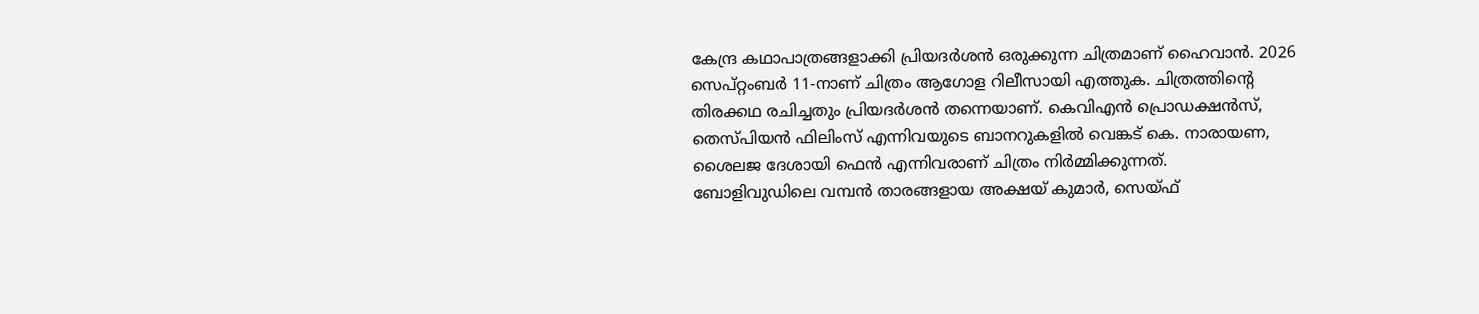കേന്ദ്ര കഥാപാത്രങ്ങളാക്കി പ്രിയദർശൻ ഒരുക്കുന്ന ചിത്രമാണ് ഹൈവാൻ. 2026 സെപ്റ്റംബർ 11-നാണ് ചിത്രം ആഗോള റിലീസായി എത്തുക. ചിത്രത്തിന്റെ തിരക്കഥ രചിച്ചതും പ്രിയദർശൻ തന്നെയാണ്. കെവിഎൻ പ്രൊഡക്ഷൻസ്, തെസ്പിയൻ ഫിലിംസ് എന്നിവയുടെ ബാനറുകളിൽ വെങ്കട് കെ. നാരായണ, ശൈലജ ദേശായി ഫെൻ എന്നിവരാണ് ചിത്രം നിർമ്മിക്കുന്നത്.
ബോളിവുഡിലെ വമ്പൻ താരങ്ങളായ അക്ഷയ് കുമാർ, സെയ്ഫ്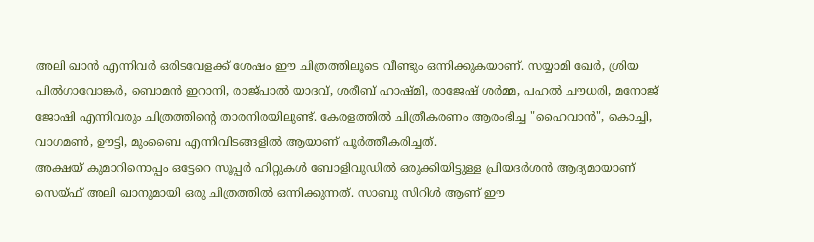അലി ഖാൻ എന്നിവർ ഒരിടവേളക്ക് ശേഷം ഈ ചിത്രത്തിലൂടെ വീണ്ടും ഒന്നിക്കുകയാണ്. സയ്യാമി ഖേർ, ശ്രിയ പിൽഗാവോങ്കർ, ബൊമൻ ഇറാനി, രാജ്പാൽ യാദവ്, ശരീബ് ഹാഷ്മി, രാജേഷ് ശർമ്മ, പഹൽ ചൗധരി, മനോജ് ജോഷി എന്നിവരും ചിത്രത്തിന്റെ താരനിരയിലുണ്ട്. കേരളത്തിൽ ചിത്രീകരണം ആരംഭിച്ച "ഹൈവാൻ", കൊച്ചി, വാഗമൺ, ഊട്ടി, മുംബൈ എന്നിവിടങ്ങളിൽ ആയാണ് പൂർത്തീകരിച്ചത്.
അക്ഷയ് കുമാറിനൊപ്പം ഒട്ടേറെ സൂപ്പർ ഹിറ്റുകൾ ബോളിവുഡിൽ ഒരുക്കിയിട്ടുള്ള പ്രിയദർശൻ ആദ്യമായാണ് സെയ്ഫ് അലി ഖാനുമായി ഒരു ചിത്രത്തിൽ ഒന്നിക്കുന്നത്. സാബു സിറിൾ ആണ് ഈ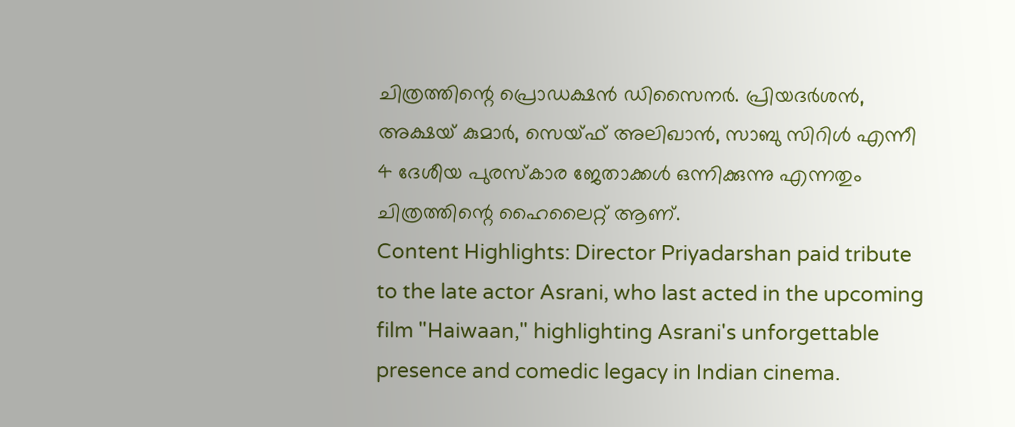ചിത്രത്തിന്റെ പ്രൊഡക്ഷൻ ഡിസൈനർ. പ്രിയദർശൻ, അക്ഷയ് കുമാർ, സെയ്ഫ് അലിഖാൻ, സാബു സിറിൾ എന്നീ 4 ദേശീയ പുരസ്കാര ജേതാക്കൾ ഒന്നിക്കുന്നു എന്നതും ചിത്രത്തിന്റെ ഹൈലൈറ്റ് ആണ്.
Content Highlights: Director Priyadarshan paid tribute to the late actor Asrani, who last acted in the upcoming film "Haiwaan," highlighting Asrani's unforgettable presence and comedic legacy in Indian cinema.